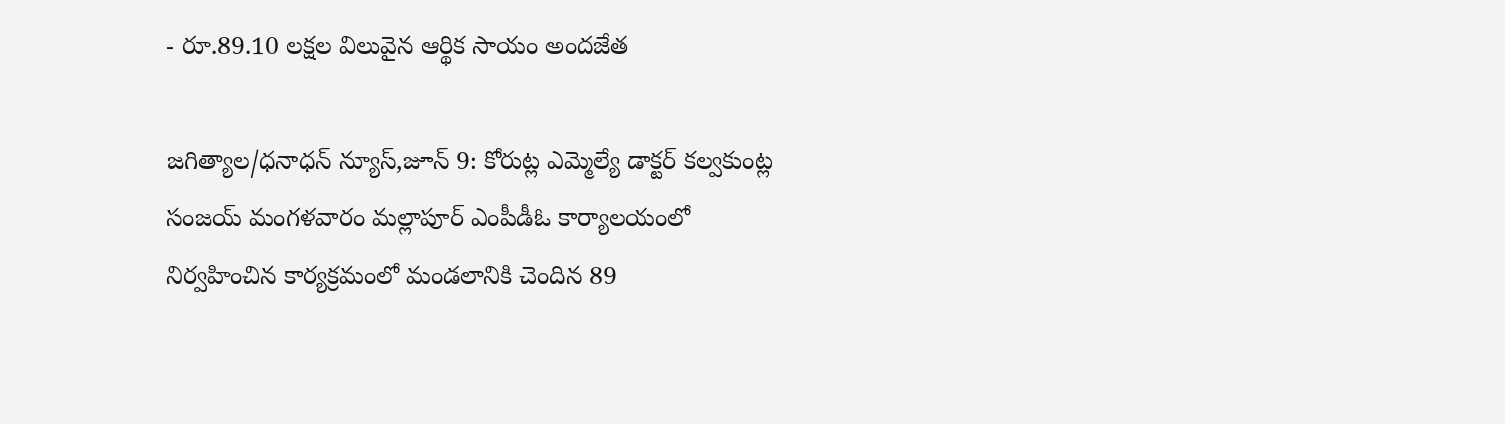- రూ.89.10 లక్షల విలువైన ఆర్థిక సాయం అందజేత

జగిత్యాల/ధనాధన్ న్యూస్,జూన్ 9: కోరుట్ల ఎమ్మెల్యే డాక్టర్ కల్వకుంట్ల సంజయ్ మంగళవారం మల్లాపూర్ ఎంపీడీఓ కార్యాలయంలో నిర్వహించిన కార్యక్రమంలో మండలానికి చెందిన 89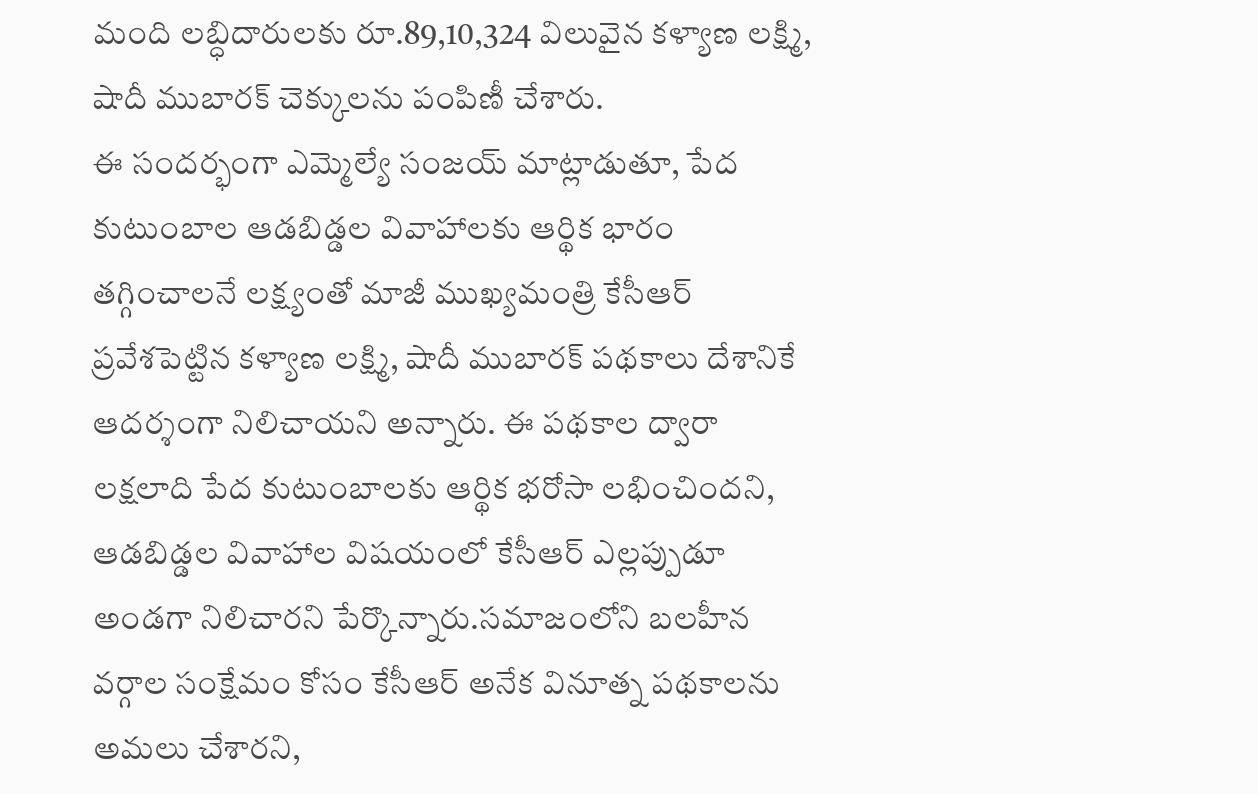మంది లబ్ధిదారులకు రూ.89,10,324 విలువైన కళ్యాణ లక్ష్మి, షాదీ ముబారక్ చెక్కులను పంపిణీ చేశారు.
ఈ సందర్భంగా ఎమ్మెల్యే సంజయ్ మాట్లాడుతూ, పేద కుటుంబాల ఆడబిడ్డల వివాహాలకు ఆర్థిక భారం తగ్గించాలనే లక్ష్యంతో మాజీ ముఖ్యమంత్రి కేసీఆర్ ప్రవేశపెట్టిన కళ్యాణ లక్ష్మి, షాదీ ముబారక్ పథకాలు దేశానికే ఆదర్శంగా నిలిచాయని అన్నారు. ఈ పథకాల ద్వారా లక్షలాది పేద కుటుంబాలకు ఆర్థిక భరోసా లభించిందని, ఆడబిడ్డల వివాహాల విషయంలో కేసీఆర్ ఎల్లప్పుడూ అండగా నిలిచారని పేర్కొన్నారు.సమాజంలోని బలహీన వర్గాల సంక్షేమం కోసం కేసీఆర్ అనేక వినూత్న పథకాలను అమలు చేశారని,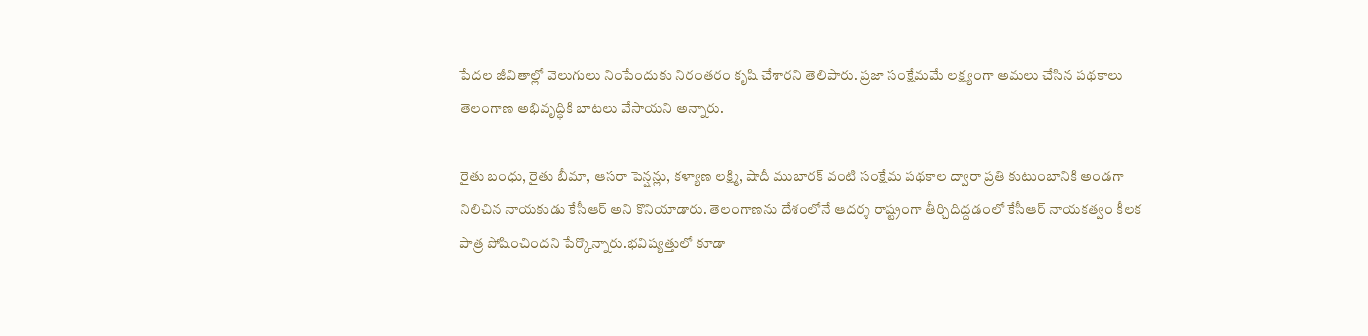పేదల జీవితాల్లో వెలుగులు నింపేందుకు నిరంతరం కృషి చేశారని తెలిపారు. ప్రజా సంక్షేమమే లక్ష్యంగా అమలు చేసిన పథకాలు తెలంగాణ అభివృద్ధికి బాటలు వేసాయని అన్నారు.

రైతు బంధు, రైతు బీమా, ఆసరా పెన్షన్లు, కళ్యాణ లక్ష్మి, షాదీ ముబారక్ వంటి సంక్షేమ పథకాల ద్వారా ప్రతి కుటుంబానికి అండగా నిలిచిన నాయకుడు కేసీఆర్ అని కొనియాడారు. తెలంగాణను దేశంలోనే ఆదర్శ రాష్ట్రంగా తీర్చిదిద్దడంలో కేసీఆర్ నాయకత్వం కీలక పాత్ర పోషించిందని పేర్కొన్నారు.భవిష్యత్తులో కూడా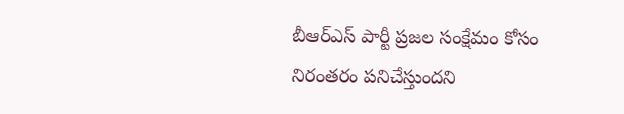బీఆర్ఎస్ పార్టీ ప్రజల సంక్షేమం కోసం నిరంతరం పనిచేస్తుందని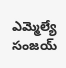ఎమ్మెల్యే సంజయ్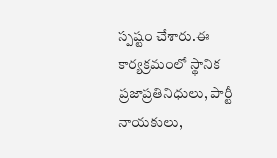స్పష్టం చేశారు.ఈ కార్యక్రమంలో స్థానిక ప్రజాప్రతినిధులు, పార్టీ నాయకులు,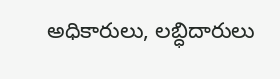అధికారులు, లబ్ధిదారులు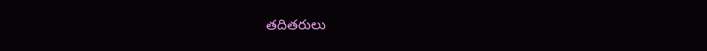తదితరులు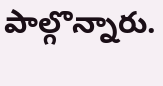పాల్గొన్నారు.